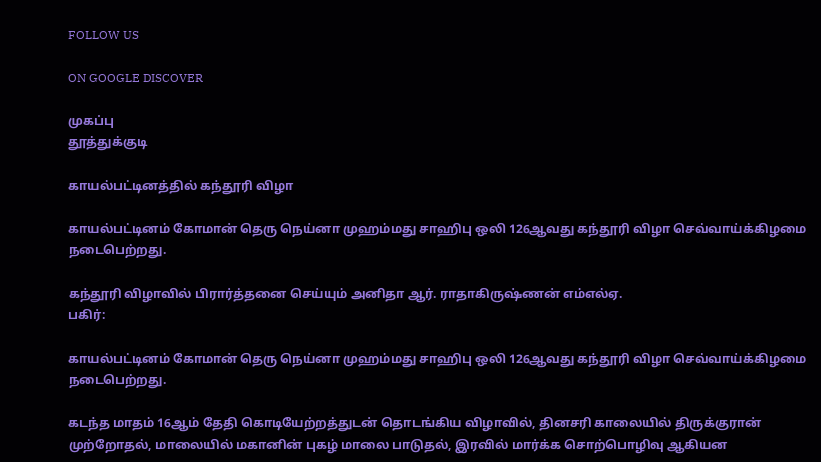FOLLOW US

ON GOOGLE DISCOVER

முகப்பு
தூத்துக்குடி

காயல்பட்டினத்தில் கந்தூரி விழா

காயல்பட்டினம் கோமான் தெரு நெய்னா முஹம்மது சாஹிபு ஒலி 126ஆவது கந்தூரி விழா செவ்வாய்க்கிழமை நடைபெற்றது.

கந்தூரி விழாவில் பிரார்த்தனை செய்யும் அனிதா ஆர். ராதாகிருஷ்ணன் எம்எல்ஏ.
பகிர்:

காயல்பட்டினம் கோமான் தெரு நெய்னா முஹம்மது சாஹிபு ஒலி 126ஆவது கந்தூரி விழா செவ்வாய்க்கிழமை நடைபெற்றது.

கடந்த மாதம் 16ஆம் தேதி கொடியேற்றத்துடன் தொடங்கிய விழாவில், தினசரி காலையில் திருக்குரான் முற்றோதல், மாலையில் மகானின் புகழ் மாலை பாடுதல், இரவில் மார்க்க சொற்பொழிவு ஆகியன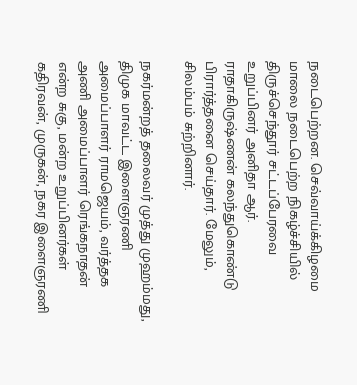நடைபெற்றன. செவ்வாய்க்கிழமை மாலை நடைபெற்ற நிகழ்ச்சியில் திருச்செந்தூர் சட்டப்பேரவை உறுப்பினர் அனிதா ஆர். ராதாகிருஷ்ணன் கலந்துகொண்டு பிரார்த்தனை செய்தார். மேலும், சிலம்பம் சுற்றினார்.

நகர்மன்றத் தலைவர் முத்து முஹம்மது, திமுக மாவட்ட இளைஞரணி அமைப்பாளர் ராமஜெயம், வர்த்தக அணி அமைப்பாளர் ரெங்கநாதன் என்ற சுகு, மன்ற உறுப்பினர்கள் கதிரவன், முருகன், நகர இளைஞரணி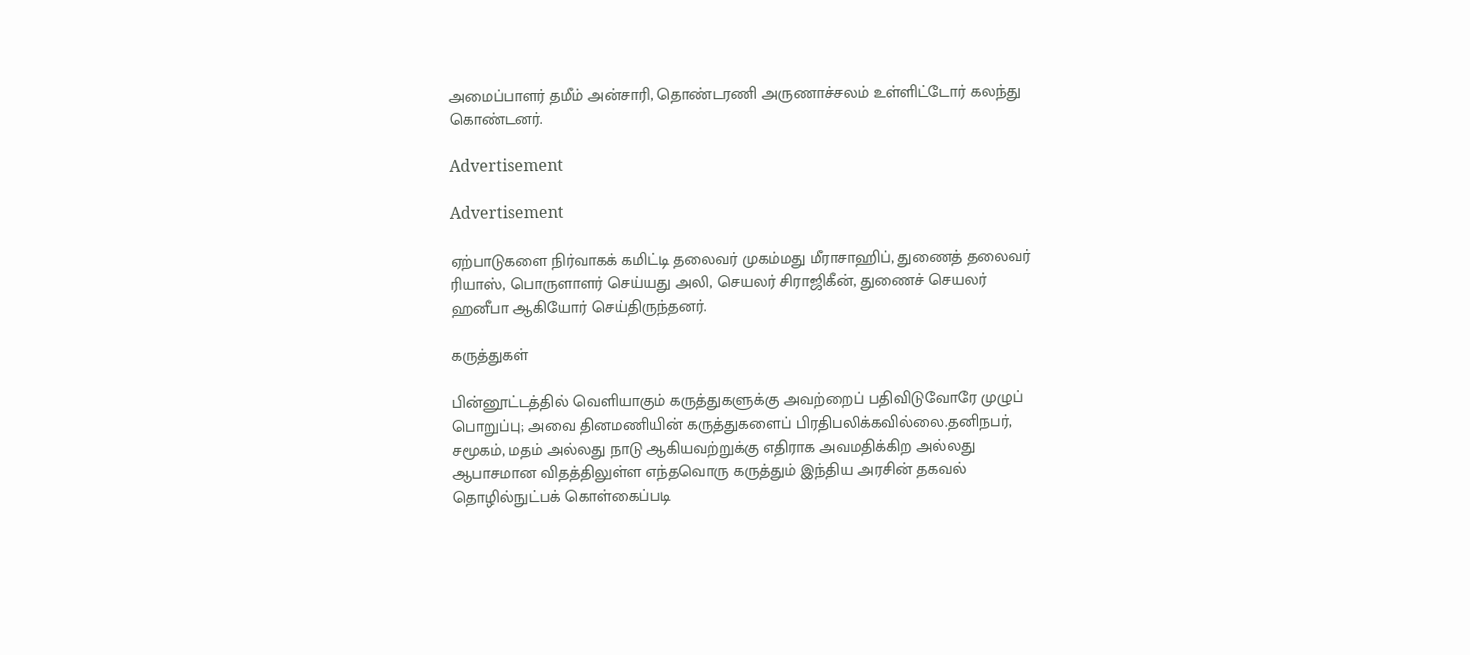அமைப்பாளர் தமீம் அன்சாரி, தொண்டரணி அருணாச்சலம் உள்ளிட்டோர் கலந்து கொண்டனர்.

Advertisement

Advertisement

ஏற்பாடுகளை நிர்வாகக் கமிட்டி தலைவர் முகம்மது மீராசாஹிப், துணைத் தலைவர் ரியாஸ், பொருளாளர் செய்யது அலி, செயலர் சிராஜிகீன், துணைச் செயலர் ஹனீபா ஆகியோர் செய்திருந்தனர்.

கருத்துகள்

பின்னூட்டத்தில் வெளியாகும் கருத்துகளுக்கு அவற்றைப் பதிவிடுவோரே முழுப் பொறுப்பு; அவை தினமணியின் கருத்துகளைப் பிரதிபலிக்கவில்லை.தனிநபர், சமூகம், மதம் அல்லது நாடு ஆகியவற்றுக்கு எதிராக அவமதிக்கிற அல்லது ஆபாசமான விதத்திலுள்ள எந்தவொரு கருத்தும் இந்திய அரசின் தகவல் தொழில்நுட்பக் கொள்கைப்படி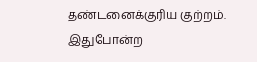தண்டனைக்குரிய குற்றம். இதுபோன்ற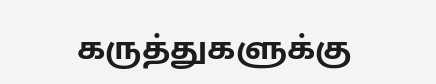கருத்துகளுக்கு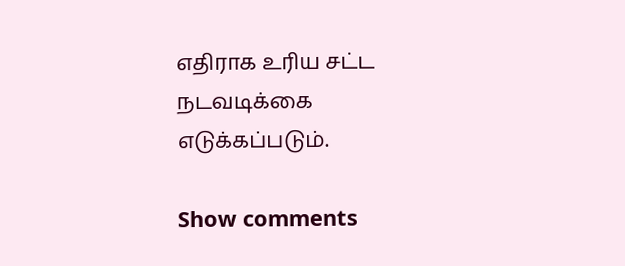எதிராக உரிய சட்ட நடவடிக்கை எடுக்கப்படும்.

Show comments